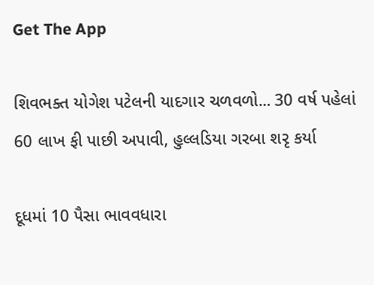Get The App

શિવભક્ત યોગેશ પટેલની યાદગાર ચળવળો... 30 વર્ષ પહેલાં 60 લાખ ફી પાછી અપાવી, હુલ્લડિયા ગરબા શરૃ કર્યા

દૂધમાં 10 પૈસા ભાવવધારા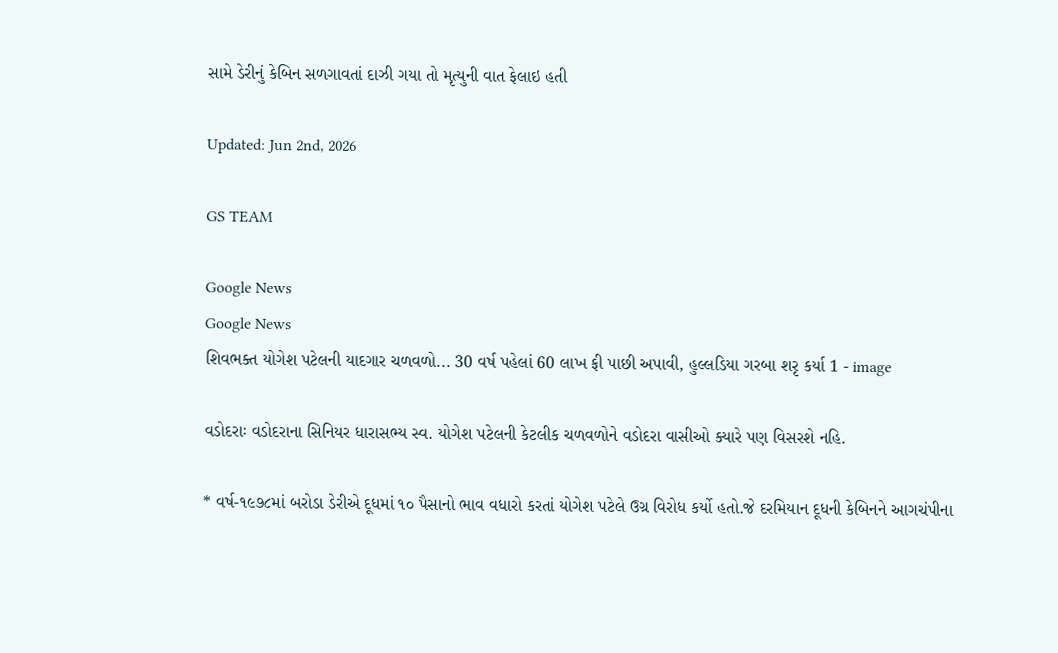સામે ડેરીનું કેબિન સળગાવતાં દાઝી ગયા તો મૃત્યુની વાત ફેલાઇ હતી

Updated: Jun 2nd, 2026

GS TEAM

Google News
Google News
શિવભક્ત યોગેશ પટેલની યાદગાર ચળવળો... 30 વર્ષ પહેલાં 60 લાખ ફી પાછી અપાવી, હુલ્લડિયા ગરબા શરૃ કર્યા 1 - image

વડોદરાઃ વડોદરાના સિનિયર ધારાસભ્ય સ્વ. યોગેશ પટેલની કેટલીક ચળવળોને વડોદરા વાસીઓ ક્યારે પણ વિસરશે નહિ.

* વર્ષ-૧૯૭૮માં બરોડા ડેરીએ દૂધમાં ૧૦ પૈસાનો ભાવ વધારો કરતાં યોગેશ પટેલે ઉગ્ર વિરોધ કર્યો હતો.જે દરમિયાન દૂધની કેબિનને આગચંપીના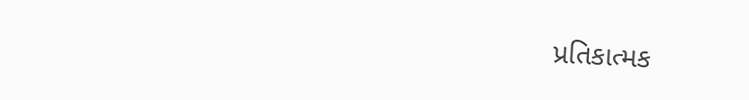પ્રતિકાત્મક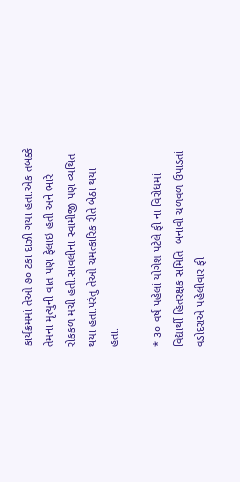કાર્યક્રમમાં તેઓ ૭૦ ટકા દાઝી ગયા હતા.એક તબક્કે તેમના મૃત્યુની વાત પણ ફેલાઇ હતી અને ભારે રોકકળ મચી હતી.સાવલીના સ્વામીજી પણ વ્યથિત થયા હતા.પરંતુ તેઓ ચમત્કારિક રીતે બેઠા થયા હતા.

* ૩૦ વર્ષ પહેલાં યોગેશ પટેલે ફી ના વિરોધમાં વિદ્યાર્થી હિતરક્ષક સમિતિ  બનાવી ચળવળ ઉપાડતાં વડોદરાએ પહેલીવાર ફી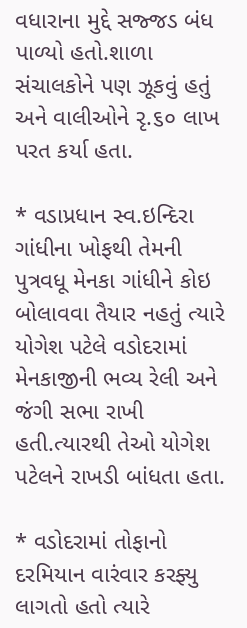વધારાના મુદ્દે સજ્જડ બંધ પાળ્યો હતો.શાળા સંચાલકોને પણ ઝૂકવું હતું અને વાલીઓને રૃ.૬૦ લાખ પરત કર્યા હતા.

* વડાપ્રધાન સ્વ.ઇન્દિરા ગાંધીના ખોફથી તેમની પુત્રવધૂ મેનકા ગાંધીને કોઇ બોલાવવા તૈયાર નહતું ત્યારે યોગેશ પટેલે વડોદરામાં મેનકાજીની ભવ્ય રેલી અને જંગી સભા રાખી હતી.ત્યારથી તેઓ યોગેશ પટેલને રાખડી બાંધતા હતા.

* વડોદરામાં તોફાનો દરમિયાન વારંવાર કરફ્યુ લાગતો હતો ત્યારે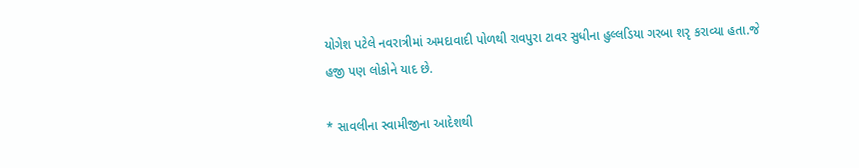યોગેશ પટેલે નવરાત્રીમાં અમદાવાદી પોળથી રાવપુરા ટાવર સુધીના હુલ્લડિયા ગરબા શરૃ કરાવ્યા હતા.જે હજી પણ લોકોને યાદ છે.

* સાવલીના સ્વામીજીના આદેશથી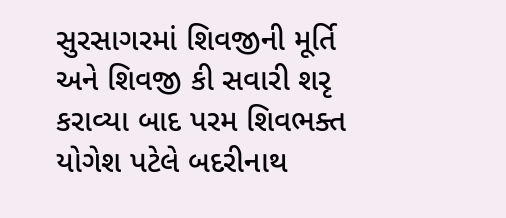સુરસાગરમાં શિવજીની મૂર્તિ અને શિવજી કી સવારી શરૃ કરાવ્યા બાદ પરમ શિવભક્ત યોગેશ પટેલે બદરીનાથ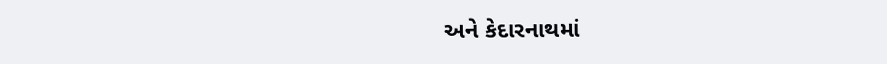અને કેદારનાથમાં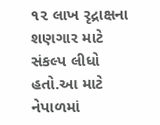૧૨ લાખ રૃદ્રાક્ષના શણગાર માટે સંકલ્પ લીધો હતો.આ માટે નેપાળમાં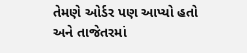તેમણે ઓર્ડર પણ આપ્યો હતો અને તાજેતરમાં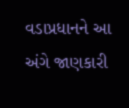વડાપ્રધાનને આ અંગે જાણકારી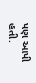પણ આપી હતી.